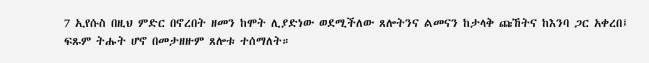7 ኢየሱስ በዚህ ምድር በኖረበት ዘመን ከሞት ሊያድነው ወደሚችለው ጸሎትንና ልመናን ከታላቅ ጩኸትና ከእንባ ጋር አቀረበ፤ ፍጹም ትሑት ሆኖ በመታዘዙም ጸሎቱ ተሰማለት።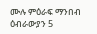ሙሉ ምዕራፍ ማንበብ ዕብራውያን 5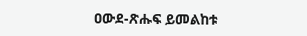ዐውደ-ጽሑፍ ይመልከቱ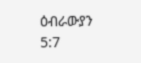ዕብራውያን 5:7